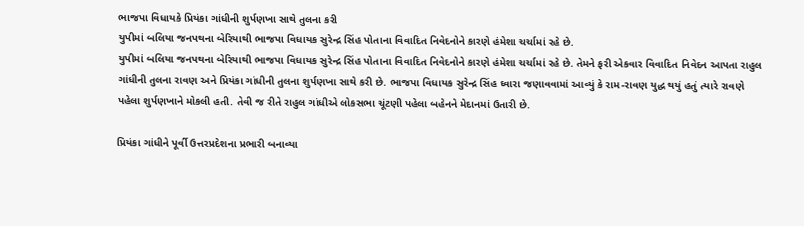ભાજપા વિધાયકે પ્રિયંકા ગાંધીની શુર્પણખા સાથે તુલના કરી
યુપીમાં બલિયા જનપથના બેરિયાથી ભાજપા વિધાયક સુરેન્દ્ર સિંહ પોતાના વિવાદિત નિવેદનોને કારણે હંમેશા ચર્ચામાં રહે છે.
યુપીમાં બલિયા જનપથના બેરિયાથી ભાજપા વિધાયક સુરેન્દ્ર સિંહ પોતાના વિવાદિત નિવેદનોને કારણે હંમેશા ચર્ચામાં રહે છે. તેમને ફરી એકવાર વિવાદિત નિવેદન આપતા રાહુલ ગાંધીની તુલના રાવણ અને પ્રિયંકા ગાંધીની તુલના શુર્પણખા સાથે કરી છે. ભાજપા વિધાયક સુરેન્દ્ર સિંહ ઘ્વારા જણાવવામાં આવ્યું કે રામ-રાવણ યુદ્ધ થયું હતું ત્યારે રાવણે પહેલા શુર્પણખાને મોકલી હતી. તેવી જ રીતે રાહુલ ગાંધીએ લોકસભા ચૂંટણી પહેલા બહેનને મેદાનમાં ઉતારી છે.

પ્રિયંકા ગાંધીને પૂર્વી ઉત્તરપ્રદેશના પ્રભારી બનાવ્યા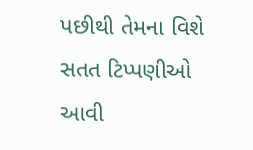પછીથી તેમના વિશે સતત ટિપ્પણીઓ આવી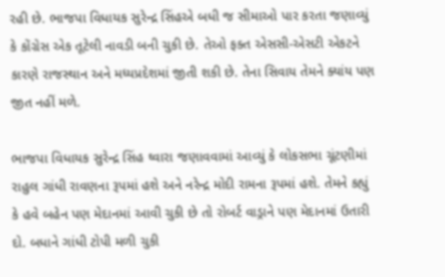રહી છે. ભાજપા વિધાયક સુરેન્દ્ર સિંહએ બધી જ સીમાઓ પાર કરતા જણાવ્યું કે કોંગ્રેસ એક તૂટેલી નાવડી બની ચુકી છે. તેઓ ફક્ત એસસી-એસટી એકટને કારણે રાજસ્થાન અને મધ્યપ્રદેશમાં જીતી શકી છે. તેના સિવાય તેમને ક્યાંય પણ જીત નહીં મળે.

ભાજપા વિધાયક સુરેન્દ્ર સિંહ ઘ્વારા જણાવવામાં આવ્યું કે લોકસભા ચૂંટણીમાં રાહુલ ગાંધી રાવણના રૂપમાં હશે અને નરેન્દ્ર મોદી રામના રૂપમાં હશે. તેમને કહ્યું કે હવે બહેન પણ મેદાનમાં આવી ચુકી છે તો રોબર્ટ વાડ્રાને પણ મેદાનમાં ઉતારી દો. બધાને ગાંધી ટોપી મળી ચુકી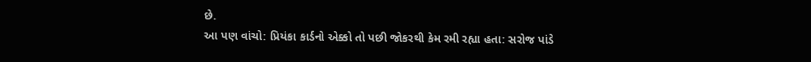છે.
આ પણ વાંચો: પ્રિયંકા કાર્ડનો એક્કો તો પછી જોકરથી કેમ રમી રહ્યા હતા: સરોજ પાંડે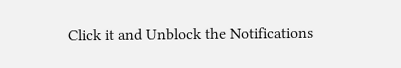Click it and Unblock the Notifications